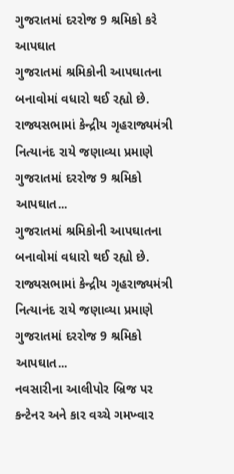ગુજરાતમાં દરરોજ 9 શ્રમિકો કરે આપઘાત
ગુજરાતમાં શ્રમિકોની આપઘાતના બનાવોમાં વધારો થઈ રહ્યો છે. રાજ્યસભામાં કેન્દ્રીય ગૃહરાજ્યમંત્રી નિત્યાનંદ રાયે જણાવ્યા પ્રમાણે ગુજરાતમાં દરરોજ 9 શ્રમિકો આપઘાત...
ગુજરાતમાં શ્રમિકોની આપઘાતના બનાવોમાં વધારો થઈ રહ્યો છે. રાજ્યસભામાં કેન્દ્રીય ગૃહરાજ્યમંત્રી નિત્યાનંદ રાયે જણાવ્યા પ્રમાણે ગુજરાતમાં દરરોજ 9 શ્રમિકો આપઘાત...
નવસારીના આલીપોર બ્રિજ પર કન્ટેનર અને કાર વચ્ચે ગમખ્વાર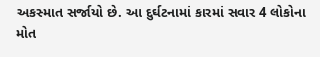અકસ્માત સર્જાયો છે. આ દુર્ઘટનામાં કારમાં સવાર 4 લોકોના મોત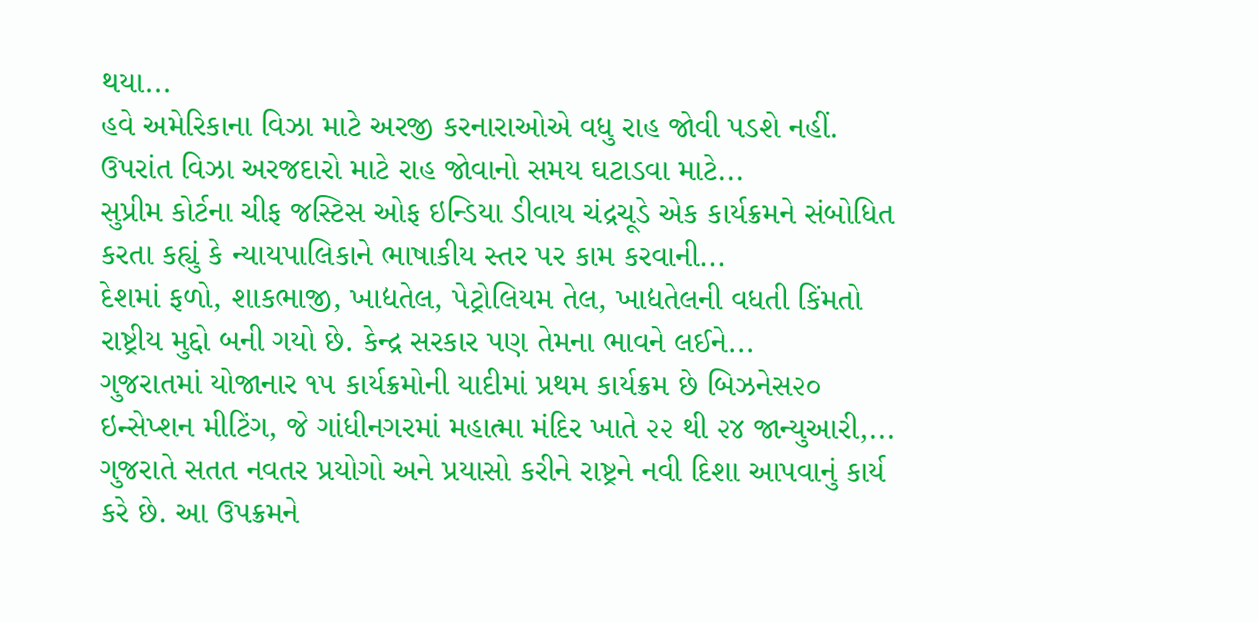થયા...
હવે અમેરિકાના વિઝા માટે અરજી કરનારાઓએ વધુ રાહ જોવી પડશે નહીં. ઉપરાંત વિઝા અરજદારો માટે રાહ જોવાનો સમય ઘટાડવા માટે...
સુપ્રીમ કોર્ટના ચીફ જસ્ટિસ ઓફ ઇન્ડિયા ડીવાય ચંદ્રચૂડે એક કાર્યક્રમને સંબોધિત કરતા કહ્યું કે ન્યાયપાલિકાને ભાષાકીય સ્તર પર કામ કરવાની...
દેશમાં ફળો, શાકભાજી, ખાદ્યતેલ, પેટ્રોલિયમ તેલ, ખાદ્યતેલની વધતી કિંમતો રાષ્ટ્રીય મુદ્દો બની ગયો છે. કેન્દ્ર સરકાર પણ તેમના ભાવને લઈને...
ગુજરાતમાં યોજાનાર ૧૫ કાર્યક્રમોની યાદીમાં પ્રથમ કાર્યક્રમ છે બિઝનેસ૨૦ ઇન્સેપ્શન મીટિંગ, જે ગાંધીનગરમાં મહાત્મા મંદિર ખાતે ૨૨ થી ૨૪ જાન્યુઆરી,...
ગુજરાતે સતત નવતર પ્રયોગો અને પ્રયાસો કરીને રાષ્ટ્રને નવી દિશા આપવાનું કાર્ય કરે છે. આ ઉપક્રમને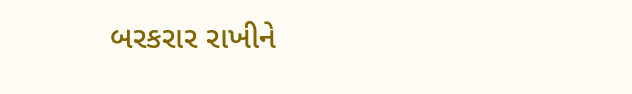બરકરાર રાખીને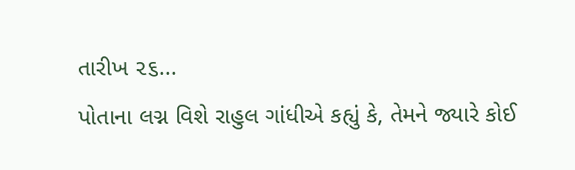તારીખ ૨૬...
પોતાના લગ્ન વિશે રાહુલ ગાંધીએ કહ્યું કે, તેમને જ્યારે કોઈ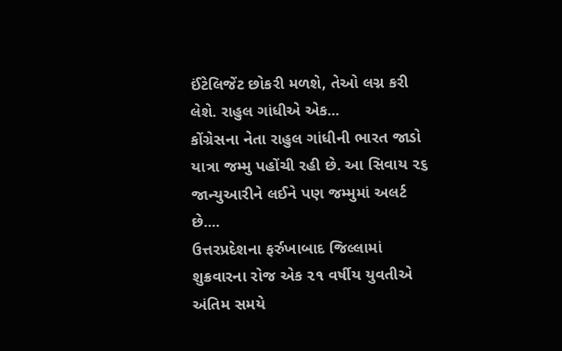ઈંટેલિજેંટ છોકરી મળશે, તેઓ લગ્ન કરી લેશે. રાહુલ ગાંધીએ એક...
કોંગ્રેસના નેતા રાહુલ ગાંધીની ભારત જાડો યાત્રા જમ્મુ પહોંચી રહી છે. આ સિવાય ૨૬ જાન્યુઆરીને લઈને પણ જમ્મુમાં અલર્ટ છે....
ઉત્તરપ્રદેશના ફર્રુખાબાદ જિલ્લામાં શુક્રવારના રોજ એક ૨૧ વર્ષીય યુવતીએ અંતિમ સમયે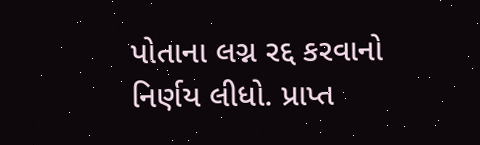પોતાના લગ્ન રદ્દ કરવાનો નિર્ણય લીધો. પ્રાપ્ત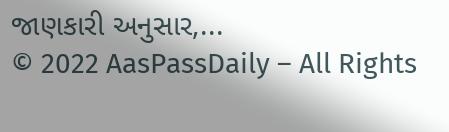જાણકારી અનુસાર,...
© 2022 AasPassDaily – All Rights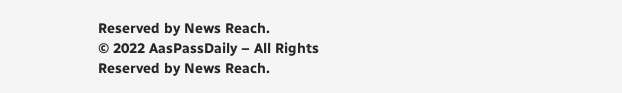Reserved by News Reach.
© 2022 AasPassDaily – All Rights Reserved by News Reach.